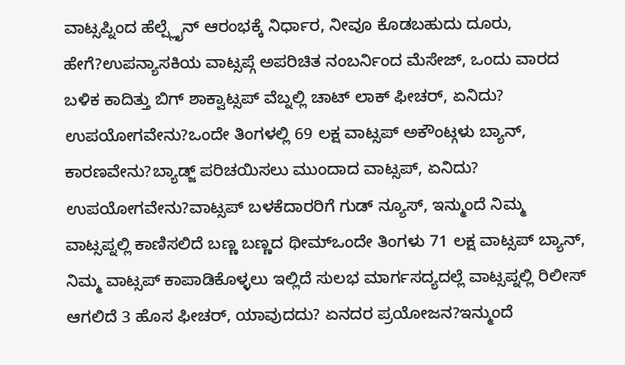ವಾಟ್ಸಪ್ನಿಂದ ಹೆಲ್ಪ್ಲೈನ್ ಆರಂಭಕ್ಕೆ ನಿರ್ಧಾರ, ನೀವೂ ಕೊಡಬಹುದು ದೂರು, ಹೇಗೆ?ಉಪನ್ಯಾಸಕಿಯ ವಾಟ್ಸಪ್ಗೆ ಅಪರಿಚಿತ ನಂಬರ್ನಿಂದ ಮೆಸೇಜ್, ಒಂದು ವಾರದ ಬಳಿಕ ಕಾದಿತ್ತು ಬಿಗ್ ಶಾಕ್ವಾಟ್ಸಪ್ ವೆಬ್ನಲ್ಲಿ ಚಾಟ್ ಲಾಕ್ ಫೀಚರ್, ಏನಿದು? ಉಪಯೋಗವೇನು?ಒಂದೇ ತಿಂಗಳಲ್ಲಿ 69 ಲಕ್ಷ ವಾಟ್ಸಪ್ ಅಕೌಂಟ್ಗಳು ಬ್ಯಾನ್, ಕಾರಣವೇನು?ಬ್ಯಾಡ್ಜ್ ಪರಿಚಯಿಸಲು ಮುಂದಾದ ವಾಟ್ಸಪ್, ಏನಿದು? ಉಪಯೋಗವೇನು?ವಾಟ್ಸಪ್ ಬಳಕೆದಾರರಿಗೆ ಗುಡ್ ನ್ಯೂಸ್, ಇನ್ಮುಂದೆ ನಿಮ್ಮ ವಾಟ್ಸಪ್ನಲ್ಲಿ ಕಾಣಿಸಲಿದೆ ಬಣ್ಣ ಬಣ್ಣದ ಥೀಮ್ಒಂದೇ ತಿಂಗಳು 71 ಲಕ್ಷ ವಾಟ್ಸಪ್ ಬ್ಯಾನ್, ನಿಮ್ಮ ವಾಟ್ಸಪ್ ಕಾಪಾಡಿಕೊಳ್ಳಲು ಇಲ್ಲಿದೆ ಸುಲಭ ಮಾರ್ಗಸದ್ಯದಲ್ಲೆ ವಾಟ್ಸಪ್ನಲ್ಲಿ ರಿಲೀಸ್ ಆಗಲಿದೆ 3 ಹೊಸ ಫೀಚರ್, ಯಾವುದದು? ಏನದರ ಪ್ರಯೋಜನ?ಇನ್ಮುಂದೆ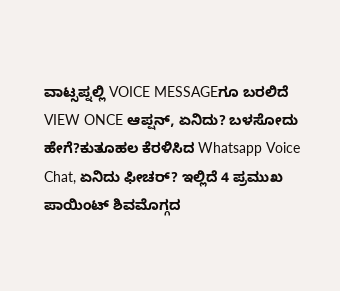ವಾಟ್ಸಪ್ನಲ್ಲಿ VOICE MESSAGEಗೂ ಬರಲಿದೆ VIEW ONCE ಆಪ್ಷನ್, ಏನಿದು? ಬಳಸೋದು ಹೇಗೆ?ಕುತೂಹಲ ಕೆರಳಿಸಿದ Whatsapp Voice Chat, ಏನಿದು ಫೀಚರ್? ಇಲ್ಲಿದೆ 4 ಪ್ರಮುಖ ಪಾಯಿಂಟ್ ಶಿವಮೊಗ್ಗದ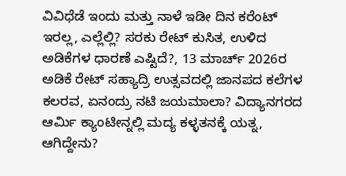ವಿವಿಧೆಡೆ ಇಂದು ಮತ್ತು ನಾಳೆ ಇಡೀ ದಿನ ಕರೆಂಟ್ ಇರಲ್ಲ, ಎಲ್ಲೆಲ್ಲಿ? ಸರಕು ರೇಟ್ ಕುಸಿತ, ಉಳಿದ ಅಡಿಕೆಗಳ ಧಾರಣೆ ಎಷ್ಟಿದೆ?, 13 ಮಾರ್ಚ್ 2026ರ ಅಡಿಕೆ ರೇಟ್ ಸಹ್ಯಾದ್ರಿ ಉತ್ಸವದಲ್ಲಿ ಜಾನಪದ ಕಲೆಗಳ ಕಲರವ, ಏನಂದ್ರು ನಟಿ ಜಯಮಾಲಾ? ವಿದ್ಯಾನಗರದ ಆರ್ಮಿ ಕ್ಯಾಂಟೀನ್ನಲ್ಲಿ ಮದ್ಯ ಕಳ್ಳತನಕ್ಕೆ ಯತ್ನ, ಆಗಿದ್ದೇನು?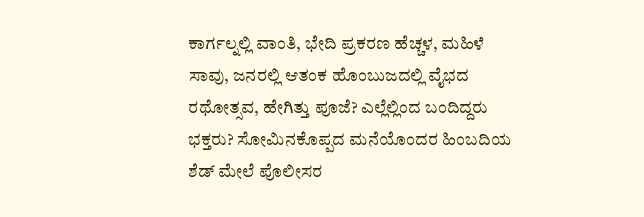ಕಾರ್ಗಲ್ನಲ್ಲಿ ವಾಂತಿ, ಭೇದಿ ಪ್ರಕರಣ ಹೆಚ್ಚಳ, ಮಹಿಳೆ ಸಾವು, ಜನರಲ್ಲಿ ಆತಂಕ ಹೊಂಬುಜದಲ್ಲಿ ವೈಭದ ರಥೋತ್ಸವ, ಹೇಗಿತ್ತು ಪೂಜೆ? ಎಲ್ಲೆಲ್ಲಿಂದ ಬಂದಿದ್ದರು ಭಕ್ತರು? ಸೋಮಿನಕೊಪ್ಪದ ಮನೆಯೊಂದರ ಹಿಂಬದಿಯ ಶೆಡ್ ಮೇಲೆ ಪೊಲೀಸರ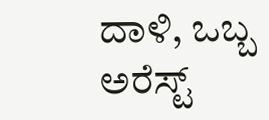ದಾಳಿ, ಒಬ್ಬ ಅರೆಸ್ಟ್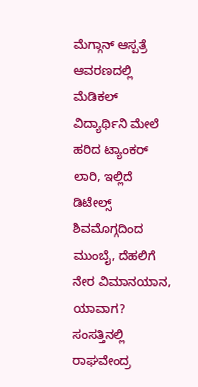ಮೆಗ್ಗಾನ್ ಆಸ್ಪತ್ರೆ ಆವರಣದಲ್ಲಿ ಮೆಡಿಕಲ್ ವಿದ್ಯಾರ್ಥಿನಿ ಮೇಲೆ ಹರಿದ ಟ್ಯಾಂಕರ್ ಲಾರಿ, ಇಲ್ಲಿದೆ ಡಿಟೇಲ್ಸ್ ಶಿವಮೊಗ್ಗದಿಂದ ಮುಂಬೈ, ದೆಹಲಿಗೆ ನೇರ ವಿಮಾನಯಾನ, ಯಾವಾಗ? ಸಂಸತ್ತಿನಲ್ಲಿ ರಾಘವೇಂದ್ರ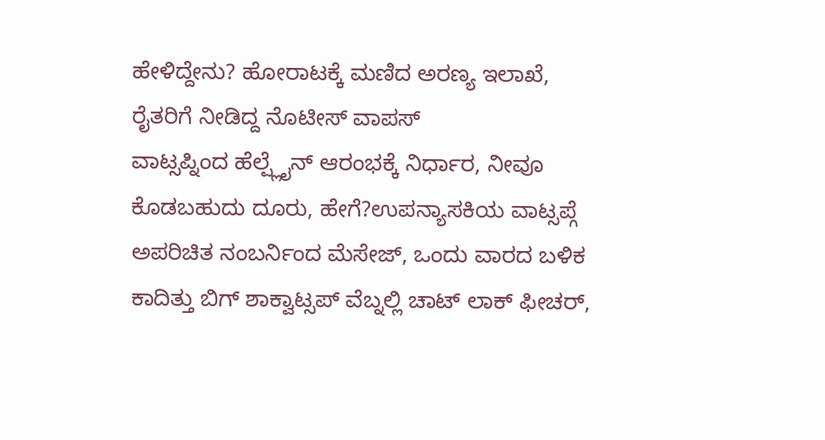ಹೇಳಿದ್ದೇನು? ಹೋರಾಟಕ್ಕೆ ಮಣಿದ ಅರಣ್ಯ ಇಲಾಖೆ, ರೈತರಿಗೆ ನೀಡಿದ್ದ ನೊಟೀಸ್ ವಾಪಸ್
ವಾಟ್ಸಪ್ನಿಂದ ಹೆಲ್ಪ್ಲೈನ್ ಆರಂಭಕ್ಕೆ ನಿರ್ಧಾರ, ನೀವೂ ಕೊಡಬಹುದು ದೂರು, ಹೇಗೆ?ಉಪನ್ಯಾಸಕಿಯ ವಾಟ್ಸಪ್ಗೆ ಅಪರಿಚಿತ ನಂಬರ್ನಿಂದ ಮೆಸೇಜ್, ಒಂದು ವಾರದ ಬಳಿಕ ಕಾದಿತ್ತು ಬಿಗ್ ಶಾಕ್ವಾಟ್ಸಪ್ ವೆಬ್ನಲ್ಲಿ ಚಾಟ್ ಲಾಕ್ ಫೀಚರ್,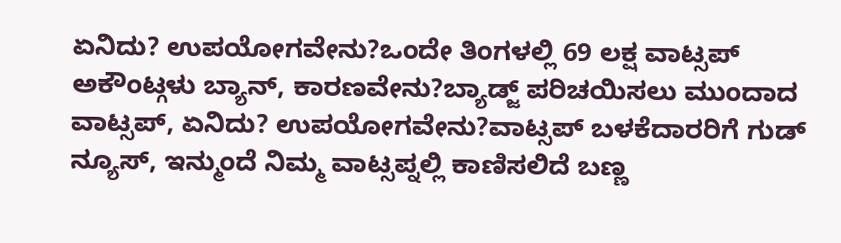ಏನಿದು? ಉಪಯೋಗವೇನು?ಒಂದೇ ತಿಂಗಳಲ್ಲಿ 69 ಲಕ್ಷ ವಾಟ್ಸಪ್ ಅಕೌಂಟ್ಗಳು ಬ್ಯಾನ್, ಕಾರಣವೇನು?ಬ್ಯಾಡ್ಜ್ ಪರಿಚಯಿಸಲು ಮುಂದಾದ ವಾಟ್ಸಪ್, ಏನಿದು? ಉಪಯೋಗವೇನು?ವಾಟ್ಸಪ್ ಬಳಕೆದಾರರಿಗೆ ಗುಡ್ ನ್ಯೂಸ್, ಇನ್ಮುಂದೆ ನಿಮ್ಮ ವಾಟ್ಸಪ್ನಲ್ಲಿ ಕಾಣಿಸಲಿದೆ ಬಣ್ಣ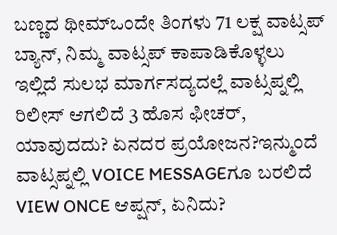ಬಣ್ಣದ ಥೀಮ್ಒಂದೇ ತಿಂಗಳು 71 ಲಕ್ಷ ವಾಟ್ಸಪ್ ಬ್ಯಾನ್, ನಿಮ್ಮ ವಾಟ್ಸಪ್ ಕಾಪಾಡಿಕೊಳ್ಳಲು ಇಲ್ಲಿದೆ ಸುಲಭ ಮಾರ್ಗಸದ್ಯದಲ್ಲೆ ವಾಟ್ಸಪ್ನಲ್ಲಿ ರಿಲೀಸ್ ಆಗಲಿದೆ 3 ಹೊಸ ಫೀಚರ್, ಯಾವುದದು? ಏನದರ ಪ್ರಯೋಜನ?ಇನ್ಮುಂದೆ ವಾಟ್ಸಪ್ನಲ್ಲಿ VOICE MESSAGEಗೂ ಬರಲಿದೆ VIEW ONCE ಆಪ್ಷನ್, ಏನಿದು?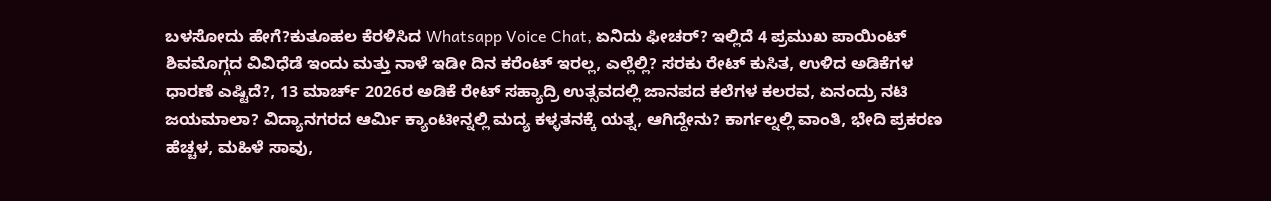ಬಳಸೋದು ಹೇಗೆ?ಕುತೂಹಲ ಕೆರಳಿಸಿದ Whatsapp Voice Chat, ಏನಿದು ಫೀಚರ್? ಇಲ್ಲಿದೆ 4 ಪ್ರಮುಖ ಪಾಯಿಂಟ್ ಶಿವಮೊಗ್ಗದ ವಿವಿಧೆಡೆ ಇಂದು ಮತ್ತು ನಾಳೆ ಇಡೀ ದಿನ ಕರೆಂಟ್ ಇರಲ್ಲ, ಎಲ್ಲೆಲ್ಲಿ? ಸರಕು ರೇಟ್ ಕುಸಿತ, ಉಳಿದ ಅಡಿಕೆಗಳ ಧಾರಣೆ ಎಷ್ಟಿದೆ?, 13 ಮಾರ್ಚ್ 2026ರ ಅಡಿಕೆ ರೇಟ್ ಸಹ್ಯಾದ್ರಿ ಉತ್ಸವದಲ್ಲಿ ಜಾನಪದ ಕಲೆಗಳ ಕಲರವ, ಏನಂದ್ರು ನಟಿ ಜಯಮಾಲಾ? ವಿದ್ಯಾನಗರದ ಆರ್ಮಿ ಕ್ಯಾಂಟೀನ್ನಲ್ಲಿ ಮದ್ಯ ಕಳ್ಳತನಕ್ಕೆ ಯತ್ನ, ಆಗಿದ್ದೇನು? ಕಾರ್ಗಲ್ನಲ್ಲಿ ವಾಂತಿ, ಭೇದಿ ಪ್ರಕರಣ ಹೆಚ್ಚಳ, ಮಹಿಳೆ ಸಾವು,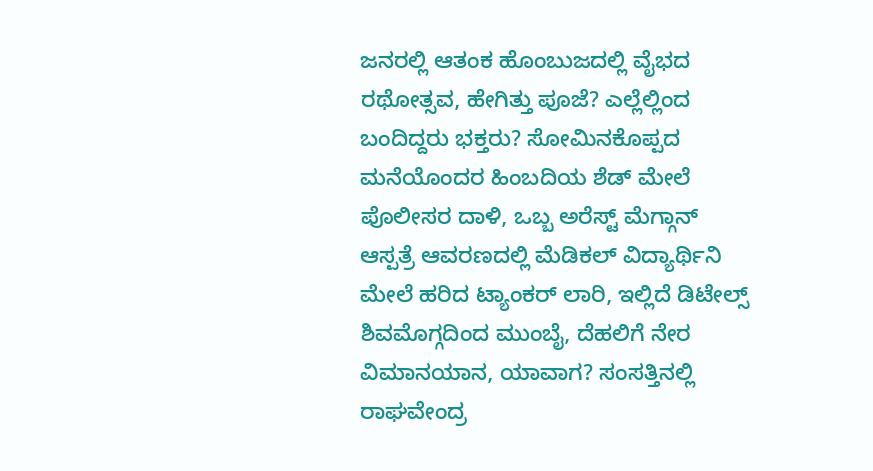ಜನರಲ್ಲಿ ಆತಂಕ ಹೊಂಬುಜದಲ್ಲಿ ವೈಭದ ರಥೋತ್ಸವ, ಹೇಗಿತ್ತು ಪೂಜೆ? ಎಲ್ಲೆಲ್ಲಿಂದ ಬಂದಿದ್ದರು ಭಕ್ತರು? ಸೋಮಿನಕೊಪ್ಪದ ಮನೆಯೊಂದರ ಹಿಂಬದಿಯ ಶೆಡ್ ಮೇಲೆ ಪೊಲೀಸರ ದಾಳಿ, ಒಬ್ಬ ಅರೆಸ್ಟ್ ಮೆಗ್ಗಾನ್ ಆಸ್ಪತ್ರೆ ಆವರಣದಲ್ಲಿ ಮೆಡಿಕಲ್ ವಿದ್ಯಾರ್ಥಿನಿ ಮೇಲೆ ಹರಿದ ಟ್ಯಾಂಕರ್ ಲಾರಿ, ಇಲ್ಲಿದೆ ಡಿಟೇಲ್ಸ್ ಶಿವಮೊಗ್ಗದಿಂದ ಮುಂಬೈ, ದೆಹಲಿಗೆ ನೇರ ವಿಮಾನಯಾನ, ಯಾವಾಗ? ಸಂಸತ್ತಿನಲ್ಲಿ ರಾಘವೇಂದ್ರ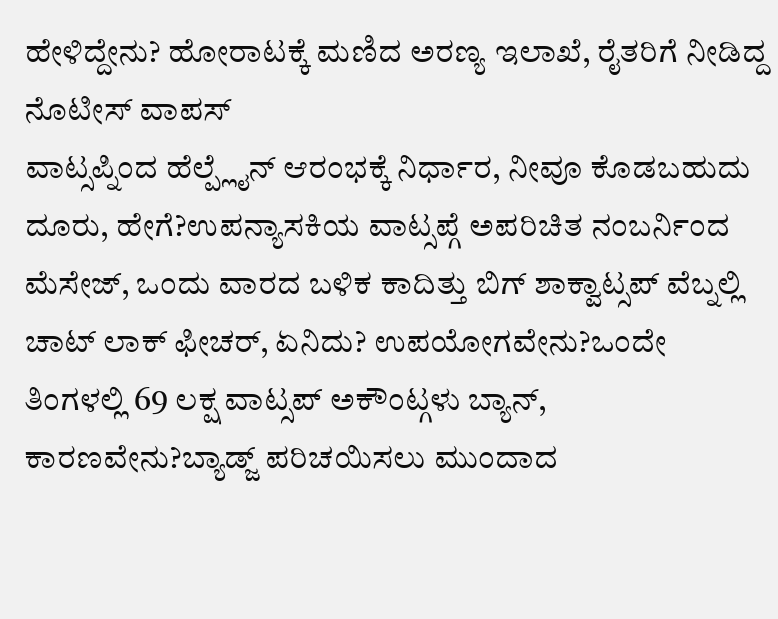ಹೇಳಿದ್ದೇನು? ಹೋರಾಟಕ್ಕೆ ಮಣಿದ ಅರಣ್ಯ ಇಲಾಖೆ, ರೈತರಿಗೆ ನೀಡಿದ್ದ ನೊಟೀಸ್ ವಾಪಸ್
ವಾಟ್ಸಪ್ನಿಂದ ಹೆಲ್ಪ್ಲೈನ್ ಆರಂಭಕ್ಕೆ ನಿರ್ಧಾರ, ನೀವೂ ಕೊಡಬಹುದು ದೂರು, ಹೇಗೆ?ಉಪನ್ಯಾಸಕಿಯ ವಾಟ್ಸಪ್ಗೆ ಅಪರಿಚಿತ ನಂಬರ್ನಿಂದ ಮೆಸೇಜ್, ಒಂದು ವಾರದ ಬಳಿಕ ಕಾದಿತ್ತು ಬಿಗ್ ಶಾಕ್ವಾಟ್ಸಪ್ ವೆಬ್ನಲ್ಲಿ ಚಾಟ್ ಲಾಕ್ ಫೀಚರ್, ಏನಿದು? ಉಪಯೋಗವೇನು?ಒಂದೇ ತಿಂಗಳಲ್ಲಿ 69 ಲಕ್ಷ ವಾಟ್ಸಪ್ ಅಕೌಂಟ್ಗಳು ಬ್ಯಾನ್, ಕಾರಣವೇನು?ಬ್ಯಾಡ್ಜ್ ಪರಿಚಯಿಸಲು ಮುಂದಾದ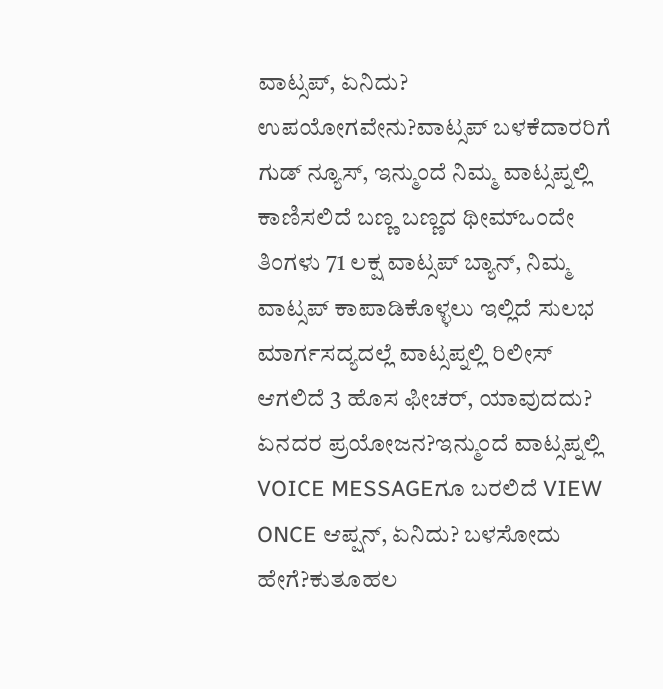ವಾಟ್ಸಪ್, ಏನಿದು? ಉಪಯೋಗವೇನು?ವಾಟ್ಸಪ್ ಬಳಕೆದಾರರಿಗೆ ಗುಡ್ ನ್ಯೂಸ್, ಇನ್ಮುಂದೆ ನಿಮ್ಮ ವಾಟ್ಸಪ್ನಲ್ಲಿ ಕಾಣಿಸಲಿದೆ ಬಣ್ಣ ಬಣ್ಣದ ಥೀಮ್ಒಂದೇ ತಿಂಗಳು 71 ಲಕ್ಷ ವಾಟ್ಸಪ್ ಬ್ಯಾನ್, ನಿಮ್ಮ ವಾಟ್ಸಪ್ ಕಾಪಾಡಿಕೊಳ್ಳಲು ಇಲ್ಲಿದೆ ಸುಲಭ ಮಾರ್ಗಸದ್ಯದಲ್ಲೆ ವಾಟ್ಸಪ್ನಲ್ಲಿ ರಿಲೀಸ್ ಆಗಲಿದೆ 3 ಹೊಸ ಫೀಚರ್, ಯಾವುದದು? ಏನದರ ಪ್ರಯೋಜನ?ಇನ್ಮುಂದೆ ವಾಟ್ಸಪ್ನಲ್ಲಿ VOICE MESSAGEಗೂ ಬರಲಿದೆ VIEW ONCE ಆಪ್ಷನ್, ಏನಿದು? ಬಳಸೋದು ಹೇಗೆ?ಕುತೂಹಲ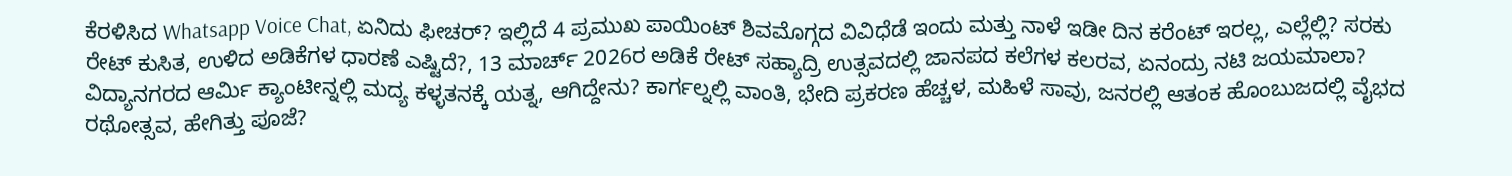ಕೆರಳಿಸಿದ Whatsapp Voice Chat, ಏನಿದು ಫೀಚರ್? ಇಲ್ಲಿದೆ 4 ಪ್ರಮುಖ ಪಾಯಿಂಟ್ ಶಿವಮೊಗ್ಗದ ವಿವಿಧೆಡೆ ಇಂದು ಮತ್ತು ನಾಳೆ ಇಡೀ ದಿನ ಕರೆಂಟ್ ಇರಲ್ಲ, ಎಲ್ಲೆಲ್ಲಿ? ಸರಕು ರೇಟ್ ಕುಸಿತ, ಉಳಿದ ಅಡಿಕೆಗಳ ಧಾರಣೆ ಎಷ್ಟಿದೆ?, 13 ಮಾರ್ಚ್ 2026ರ ಅಡಿಕೆ ರೇಟ್ ಸಹ್ಯಾದ್ರಿ ಉತ್ಸವದಲ್ಲಿ ಜಾನಪದ ಕಲೆಗಳ ಕಲರವ, ಏನಂದ್ರು ನಟಿ ಜಯಮಾಲಾ? ವಿದ್ಯಾನಗರದ ಆರ್ಮಿ ಕ್ಯಾಂಟೀನ್ನಲ್ಲಿ ಮದ್ಯ ಕಳ್ಳತನಕ್ಕೆ ಯತ್ನ, ಆಗಿದ್ದೇನು? ಕಾರ್ಗಲ್ನಲ್ಲಿ ವಾಂತಿ, ಭೇದಿ ಪ್ರಕರಣ ಹೆಚ್ಚಳ, ಮಹಿಳೆ ಸಾವು, ಜನರಲ್ಲಿ ಆತಂಕ ಹೊಂಬುಜದಲ್ಲಿ ವೈಭದ ರಥೋತ್ಸವ, ಹೇಗಿತ್ತು ಪೂಜೆ?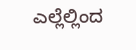ಎಲ್ಲೆಲ್ಲಿಂದ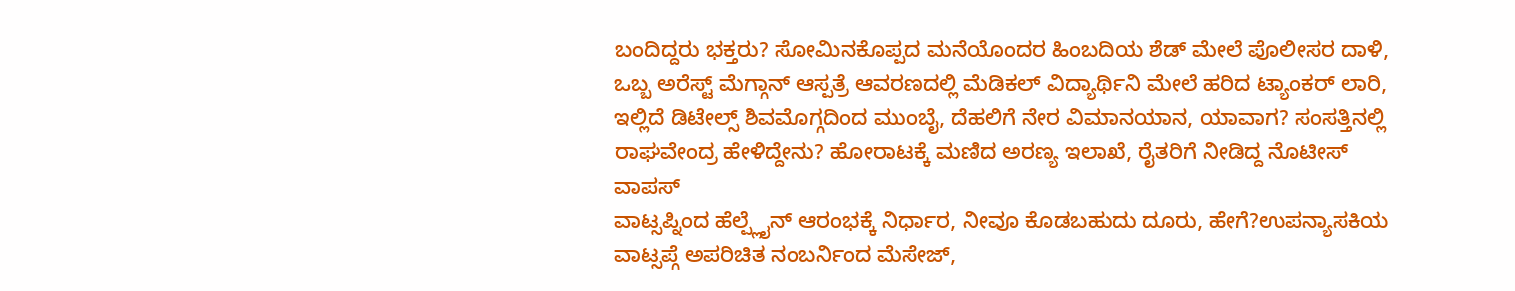ಬಂದಿದ್ದರು ಭಕ್ತರು? ಸೋಮಿನಕೊಪ್ಪದ ಮನೆಯೊಂದರ ಹಿಂಬದಿಯ ಶೆಡ್ ಮೇಲೆ ಪೊಲೀಸರ ದಾಳಿ, ಒಬ್ಬ ಅರೆಸ್ಟ್ ಮೆಗ್ಗಾನ್ ಆಸ್ಪತ್ರೆ ಆವರಣದಲ್ಲಿ ಮೆಡಿಕಲ್ ವಿದ್ಯಾರ್ಥಿನಿ ಮೇಲೆ ಹರಿದ ಟ್ಯಾಂಕರ್ ಲಾರಿ, ಇಲ್ಲಿದೆ ಡಿಟೇಲ್ಸ್ ಶಿವಮೊಗ್ಗದಿಂದ ಮುಂಬೈ, ದೆಹಲಿಗೆ ನೇರ ವಿಮಾನಯಾನ, ಯಾವಾಗ? ಸಂಸತ್ತಿನಲ್ಲಿ ರಾಘವೇಂದ್ರ ಹೇಳಿದ್ದೇನು? ಹೋರಾಟಕ್ಕೆ ಮಣಿದ ಅರಣ್ಯ ಇಲಾಖೆ, ರೈತರಿಗೆ ನೀಡಿದ್ದ ನೊಟೀಸ್ ವಾಪಸ್
ವಾಟ್ಸಪ್ನಿಂದ ಹೆಲ್ಪ್ಲೈನ್ ಆರಂಭಕ್ಕೆ ನಿರ್ಧಾರ, ನೀವೂ ಕೊಡಬಹುದು ದೂರು, ಹೇಗೆ?ಉಪನ್ಯಾಸಕಿಯ ವಾಟ್ಸಪ್ಗೆ ಅಪರಿಚಿತ ನಂಬರ್ನಿಂದ ಮೆಸೇಜ್,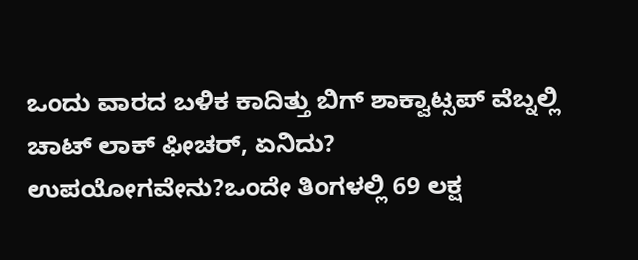ಒಂದು ವಾರದ ಬಳಿಕ ಕಾದಿತ್ತು ಬಿಗ್ ಶಾಕ್ವಾಟ್ಸಪ್ ವೆಬ್ನಲ್ಲಿ ಚಾಟ್ ಲಾಕ್ ಫೀಚರ್, ಏನಿದು? ಉಪಯೋಗವೇನು?ಒಂದೇ ತಿಂಗಳಲ್ಲಿ 69 ಲಕ್ಷ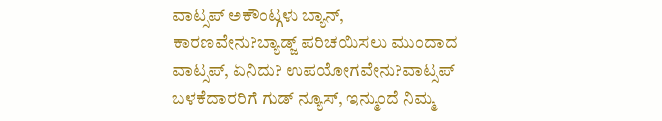ವಾಟ್ಸಪ್ ಅಕೌಂಟ್ಗಳು ಬ್ಯಾನ್, ಕಾರಣವೇನು?ಬ್ಯಾಡ್ಜ್ ಪರಿಚಯಿಸಲು ಮುಂದಾದ ವಾಟ್ಸಪ್, ಏನಿದು? ಉಪಯೋಗವೇನು?ವಾಟ್ಸಪ್ ಬಳಕೆದಾರರಿಗೆ ಗುಡ್ ನ್ಯೂಸ್, ಇನ್ಮುಂದೆ ನಿಮ್ಮ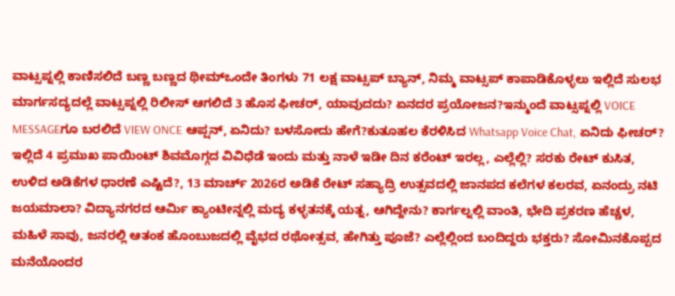ವಾಟ್ಸಪ್ನಲ್ಲಿ ಕಾಣಿಸಲಿದೆ ಬಣ್ಣ ಬಣ್ಣದ ಥೀಮ್ಒಂದೇ ತಿಂಗಳು 71 ಲಕ್ಷ ವಾಟ್ಸಪ್ ಬ್ಯಾನ್, ನಿಮ್ಮ ವಾಟ್ಸಪ್ ಕಾಪಾಡಿಕೊಳ್ಳಲು ಇಲ್ಲಿದೆ ಸುಲಭ ಮಾರ್ಗಸದ್ಯದಲ್ಲೆ ವಾಟ್ಸಪ್ನಲ್ಲಿ ರಿಲೀಸ್ ಆಗಲಿದೆ 3 ಹೊಸ ಫೀಚರ್, ಯಾವುದದು? ಏನದರ ಪ್ರಯೋಜನ?ಇನ್ಮುಂದೆ ವಾಟ್ಸಪ್ನಲ್ಲಿ VOICE MESSAGEಗೂ ಬರಲಿದೆ VIEW ONCE ಆಪ್ಷನ್, ಏನಿದು? ಬಳಸೋದು ಹೇಗೆ?ಕುತೂಹಲ ಕೆರಳಿಸಿದ Whatsapp Voice Chat, ಏನಿದು ಫೀಚರ್? ಇಲ್ಲಿದೆ 4 ಪ್ರಮುಖ ಪಾಯಿಂಟ್ ಶಿವಮೊಗ್ಗದ ವಿವಿಧೆಡೆ ಇಂದು ಮತ್ತು ನಾಳೆ ಇಡೀ ದಿನ ಕರೆಂಟ್ ಇರಲ್ಲ, ಎಲ್ಲೆಲ್ಲಿ? ಸರಕು ರೇಟ್ ಕುಸಿತ, ಉಳಿದ ಅಡಿಕೆಗಳ ಧಾರಣೆ ಎಷ್ಟಿದೆ?, 13 ಮಾರ್ಚ್ 2026ರ ಅಡಿಕೆ ರೇಟ್ ಸಹ್ಯಾದ್ರಿ ಉತ್ಸವದಲ್ಲಿ ಜಾನಪದ ಕಲೆಗಳ ಕಲರವ, ಏನಂದ್ರು ನಟಿ ಜಯಮಾಲಾ? ವಿದ್ಯಾನಗರದ ಆರ್ಮಿ ಕ್ಯಾಂಟೀನ್ನಲ್ಲಿ ಮದ್ಯ ಕಳ್ಳತನಕ್ಕೆ ಯತ್ನ, ಆಗಿದ್ದೇನು? ಕಾರ್ಗಲ್ನಲ್ಲಿ ವಾಂತಿ, ಭೇದಿ ಪ್ರಕರಣ ಹೆಚ್ಚಳ, ಮಹಿಳೆ ಸಾವು, ಜನರಲ್ಲಿ ಆತಂಕ ಹೊಂಬುಜದಲ್ಲಿ ವೈಭದ ರಥೋತ್ಸವ, ಹೇಗಿತ್ತು ಪೂಜೆ? ಎಲ್ಲೆಲ್ಲಿಂದ ಬಂದಿದ್ದರು ಭಕ್ತರು? ಸೋಮಿನಕೊಪ್ಪದ ಮನೆಯೊಂದರ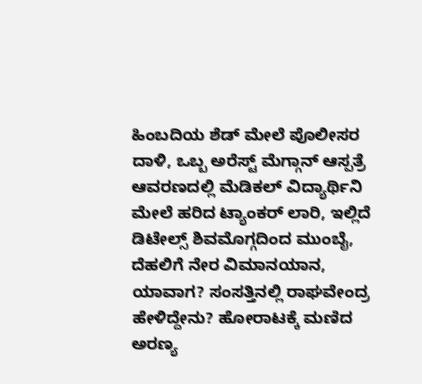ಹಿಂಬದಿಯ ಶೆಡ್ ಮೇಲೆ ಪೊಲೀಸರ ದಾಳಿ, ಒಬ್ಬ ಅರೆಸ್ಟ್ ಮೆಗ್ಗಾನ್ ಆಸ್ಪತ್ರೆ ಆವರಣದಲ್ಲಿ ಮೆಡಿಕಲ್ ವಿದ್ಯಾರ್ಥಿನಿ ಮೇಲೆ ಹರಿದ ಟ್ಯಾಂಕರ್ ಲಾರಿ, ಇಲ್ಲಿದೆ ಡಿಟೇಲ್ಸ್ ಶಿವಮೊಗ್ಗದಿಂದ ಮುಂಬೈ, ದೆಹಲಿಗೆ ನೇರ ವಿಮಾನಯಾನ, ಯಾವಾಗ? ಸಂಸತ್ತಿನಲ್ಲಿ ರಾಘವೇಂದ್ರ ಹೇಳಿದ್ದೇನು? ಹೋರಾಟಕ್ಕೆ ಮಣಿದ ಅರಣ್ಯ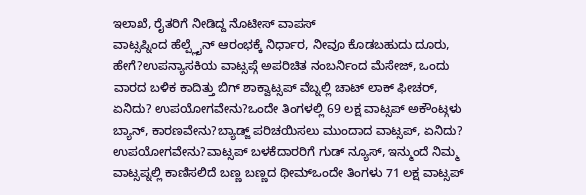ಇಲಾಖೆ, ರೈತರಿಗೆ ನೀಡಿದ್ದ ನೊಟೀಸ್ ವಾಪಸ್
ವಾಟ್ಸಪ್ನಿಂದ ಹೆಲ್ಪ್ಲೈನ್ ಆರಂಭಕ್ಕೆ ನಿರ್ಧಾರ, ನೀವೂ ಕೊಡಬಹುದು ದೂರು, ಹೇಗೆ?ಉಪನ್ಯಾಸಕಿಯ ವಾಟ್ಸಪ್ಗೆ ಅಪರಿಚಿತ ನಂಬರ್ನಿಂದ ಮೆಸೇಜ್, ಒಂದು ವಾರದ ಬಳಿಕ ಕಾದಿತ್ತು ಬಿಗ್ ಶಾಕ್ವಾಟ್ಸಪ್ ವೆಬ್ನಲ್ಲಿ ಚಾಟ್ ಲಾಕ್ ಫೀಚರ್, ಏನಿದು? ಉಪಯೋಗವೇನು?ಒಂದೇ ತಿಂಗಳಲ್ಲಿ 69 ಲಕ್ಷ ವಾಟ್ಸಪ್ ಅಕೌಂಟ್ಗಳು ಬ್ಯಾನ್, ಕಾರಣವೇನು?ಬ್ಯಾಡ್ಜ್ ಪರಿಚಯಿಸಲು ಮುಂದಾದ ವಾಟ್ಸಪ್, ಏನಿದು? ಉಪಯೋಗವೇನು?ವಾಟ್ಸಪ್ ಬಳಕೆದಾರರಿಗೆ ಗುಡ್ ನ್ಯೂಸ್, ಇನ್ಮುಂದೆ ನಿಮ್ಮ ವಾಟ್ಸಪ್ನಲ್ಲಿ ಕಾಣಿಸಲಿದೆ ಬಣ್ಣ ಬಣ್ಣದ ಥೀಮ್ಒಂದೇ ತಿಂಗಳು 71 ಲಕ್ಷ ವಾಟ್ಸಪ್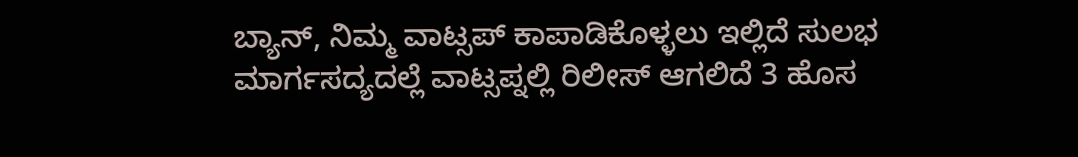ಬ್ಯಾನ್, ನಿಮ್ಮ ವಾಟ್ಸಪ್ ಕಾಪಾಡಿಕೊಳ್ಳಲು ಇಲ್ಲಿದೆ ಸುಲಭ ಮಾರ್ಗಸದ್ಯದಲ್ಲೆ ವಾಟ್ಸಪ್ನಲ್ಲಿ ರಿಲೀಸ್ ಆಗಲಿದೆ 3 ಹೊಸ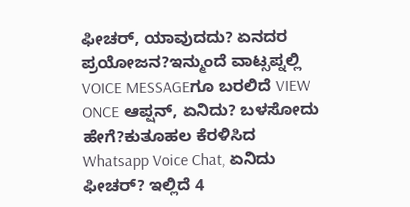ಫೀಚರ್, ಯಾವುದದು? ಏನದರ ಪ್ರಯೋಜನ?ಇನ್ಮುಂದೆ ವಾಟ್ಸಪ್ನಲ್ಲಿ VOICE MESSAGEಗೂ ಬರಲಿದೆ VIEW ONCE ಆಪ್ಷನ್, ಏನಿದು? ಬಳಸೋದು ಹೇಗೆ?ಕುತೂಹಲ ಕೆರಳಿಸಿದ Whatsapp Voice Chat, ಏನಿದು ಫೀಚರ್? ಇಲ್ಲಿದೆ 4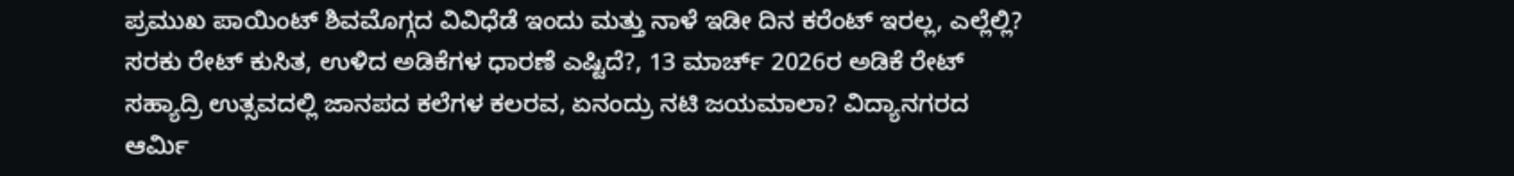ಪ್ರಮುಖ ಪಾಯಿಂಟ್ ಶಿವಮೊಗ್ಗದ ವಿವಿಧೆಡೆ ಇಂದು ಮತ್ತು ನಾಳೆ ಇಡೀ ದಿನ ಕರೆಂಟ್ ಇರಲ್ಲ, ಎಲ್ಲೆಲ್ಲಿ? ಸರಕು ರೇಟ್ ಕುಸಿತ, ಉಳಿದ ಅಡಿಕೆಗಳ ಧಾರಣೆ ಎಷ್ಟಿದೆ?, 13 ಮಾರ್ಚ್ 2026ರ ಅಡಿಕೆ ರೇಟ್ ಸಹ್ಯಾದ್ರಿ ಉತ್ಸವದಲ್ಲಿ ಜಾನಪದ ಕಲೆಗಳ ಕಲರವ, ಏನಂದ್ರು ನಟಿ ಜಯಮಾಲಾ? ವಿದ್ಯಾನಗರದ ಆರ್ಮಿ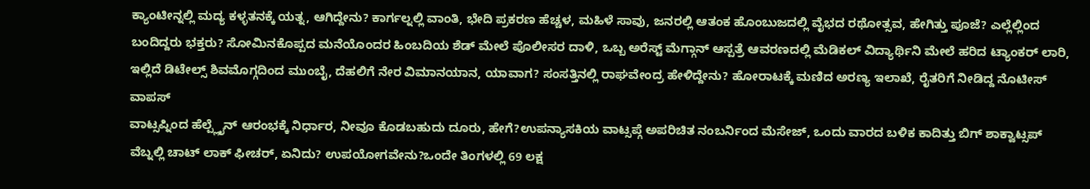ಕ್ಯಾಂಟೀನ್ನಲ್ಲಿ ಮದ್ಯ ಕಳ್ಳತನಕ್ಕೆ ಯತ್ನ, ಆಗಿದ್ದೇನು? ಕಾರ್ಗಲ್ನಲ್ಲಿ ವಾಂತಿ, ಭೇದಿ ಪ್ರಕರಣ ಹೆಚ್ಚಳ, ಮಹಿಳೆ ಸಾವು, ಜನರಲ್ಲಿ ಆತಂಕ ಹೊಂಬುಜದಲ್ಲಿ ವೈಭದ ರಥೋತ್ಸವ, ಹೇಗಿತ್ತು ಪೂಜೆ? ಎಲ್ಲೆಲ್ಲಿಂದ ಬಂದಿದ್ದರು ಭಕ್ತರು? ಸೋಮಿನಕೊಪ್ಪದ ಮನೆಯೊಂದರ ಹಿಂಬದಿಯ ಶೆಡ್ ಮೇಲೆ ಪೊಲೀಸರ ದಾಳಿ, ಒಬ್ಬ ಅರೆಸ್ಟ್ ಮೆಗ್ಗಾನ್ ಆಸ್ಪತ್ರೆ ಆವರಣದಲ್ಲಿ ಮೆಡಿಕಲ್ ವಿದ್ಯಾರ್ಥಿನಿ ಮೇಲೆ ಹರಿದ ಟ್ಯಾಂಕರ್ ಲಾರಿ, ಇಲ್ಲಿದೆ ಡಿಟೇಲ್ಸ್ ಶಿವಮೊಗ್ಗದಿಂದ ಮುಂಬೈ, ದೆಹಲಿಗೆ ನೇರ ವಿಮಾನಯಾನ, ಯಾವಾಗ? ಸಂಸತ್ತಿನಲ್ಲಿ ರಾಘವೇಂದ್ರ ಹೇಳಿದ್ದೇನು? ಹೋರಾಟಕ್ಕೆ ಮಣಿದ ಅರಣ್ಯ ಇಲಾಖೆ, ರೈತರಿಗೆ ನೀಡಿದ್ದ ನೊಟೀಸ್ ವಾಪಸ್
ವಾಟ್ಸಪ್ನಿಂದ ಹೆಲ್ಪ್ಲೈನ್ ಆರಂಭಕ್ಕೆ ನಿರ್ಧಾರ, ನೀವೂ ಕೊಡಬಹುದು ದೂರು, ಹೇಗೆ?ಉಪನ್ಯಾಸಕಿಯ ವಾಟ್ಸಪ್ಗೆ ಅಪರಿಚಿತ ನಂಬರ್ನಿಂದ ಮೆಸೇಜ್, ಒಂದು ವಾರದ ಬಳಿಕ ಕಾದಿತ್ತು ಬಿಗ್ ಶಾಕ್ವಾಟ್ಸಪ್ ವೆಬ್ನಲ್ಲಿ ಚಾಟ್ ಲಾಕ್ ಫೀಚರ್, ಏನಿದು? ಉಪಯೋಗವೇನು?ಒಂದೇ ತಿಂಗಳಲ್ಲಿ 69 ಲಕ್ಷ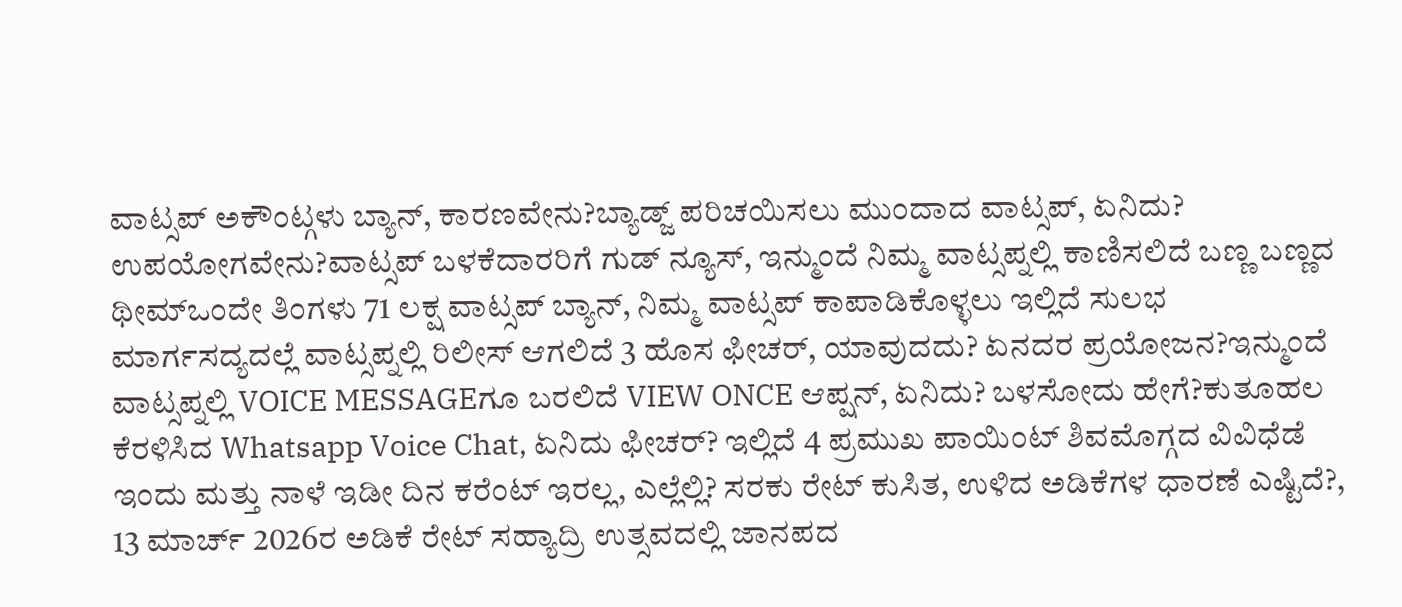ವಾಟ್ಸಪ್ ಅಕೌಂಟ್ಗಳು ಬ್ಯಾನ್, ಕಾರಣವೇನು?ಬ್ಯಾಡ್ಜ್ ಪರಿಚಯಿಸಲು ಮುಂದಾದ ವಾಟ್ಸಪ್, ಏನಿದು? ಉಪಯೋಗವೇನು?ವಾಟ್ಸಪ್ ಬಳಕೆದಾರರಿಗೆ ಗುಡ್ ನ್ಯೂಸ್, ಇನ್ಮುಂದೆ ನಿಮ್ಮ ವಾಟ್ಸಪ್ನಲ್ಲಿ ಕಾಣಿಸಲಿದೆ ಬಣ್ಣ ಬಣ್ಣದ ಥೀಮ್ಒಂದೇ ತಿಂಗಳು 71 ಲಕ್ಷ ವಾಟ್ಸಪ್ ಬ್ಯಾನ್, ನಿಮ್ಮ ವಾಟ್ಸಪ್ ಕಾಪಾಡಿಕೊಳ್ಳಲು ಇಲ್ಲಿದೆ ಸುಲಭ ಮಾರ್ಗಸದ್ಯದಲ್ಲೆ ವಾಟ್ಸಪ್ನಲ್ಲಿ ರಿಲೀಸ್ ಆಗಲಿದೆ 3 ಹೊಸ ಫೀಚರ್, ಯಾವುದದು? ಏನದರ ಪ್ರಯೋಜನ?ಇನ್ಮುಂದೆ ವಾಟ್ಸಪ್ನಲ್ಲಿ VOICE MESSAGEಗೂ ಬರಲಿದೆ VIEW ONCE ಆಪ್ಷನ್, ಏನಿದು? ಬಳಸೋದು ಹೇಗೆ?ಕುತೂಹಲ ಕೆರಳಿಸಿದ Whatsapp Voice Chat, ಏನಿದು ಫೀಚರ್? ಇಲ್ಲಿದೆ 4 ಪ್ರಮುಖ ಪಾಯಿಂಟ್ ಶಿವಮೊಗ್ಗದ ವಿವಿಧೆಡೆ ಇಂದು ಮತ್ತು ನಾಳೆ ಇಡೀ ದಿನ ಕರೆಂಟ್ ಇರಲ್ಲ, ಎಲ್ಲೆಲ್ಲಿ? ಸರಕು ರೇಟ್ ಕುಸಿತ, ಉಳಿದ ಅಡಿಕೆಗಳ ಧಾರಣೆ ಎಷ್ಟಿದೆ?, 13 ಮಾರ್ಚ್ 2026ರ ಅಡಿಕೆ ರೇಟ್ ಸಹ್ಯಾದ್ರಿ ಉತ್ಸವದಲ್ಲಿ ಜಾನಪದ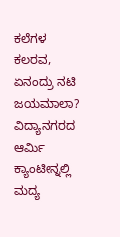ಕಲೆಗಳ ಕಲರವ, ಏನಂದ್ರು ನಟಿ ಜಯಮಾಲಾ? ವಿದ್ಯಾನಗರದ ಆರ್ಮಿ ಕ್ಯಾಂಟೀನ್ನಲ್ಲಿ ಮದ್ಯ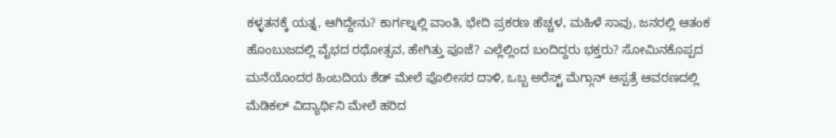ಕಳ್ಳತನಕ್ಕೆ ಯತ್ನ, ಆಗಿದ್ದೇನು? ಕಾರ್ಗಲ್ನಲ್ಲಿ ವಾಂತಿ, ಭೇದಿ ಪ್ರಕರಣ ಹೆಚ್ಚಳ, ಮಹಿಳೆ ಸಾವು, ಜನರಲ್ಲಿ ಆತಂಕ ಹೊಂಬುಜದಲ್ಲಿ ವೈಭದ ರಥೋತ್ಸವ, ಹೇಗಿತ್ತು ಪೂಜೆ? ಎಲ್ಲೆಲ್ಲಿಂದ ಬಂದಿದ್ದರು ಭಕ್ತರು? ಸೋಮಿನಕೊಪ್ಪದ ಮನೆಯೊಂದರ ಹಿಂಬದಿಯ ಶೆಡ್ ಮೇಲೆ ಪೊಲೀಸರ ದಾಳಿ, ಒಬ್ಬ ಅರೆಸ್ಟ್ ಮೆಗ್ಗಾನ್ ಆಸ್ಪತ್ರೆ ಆವರಣದಲ್ಲಿ ಮೆಡಿಕಲ್ ವಿದ್ಯಾರ್ಥಿನಿ ಮೇಲೆ ಹರಿದ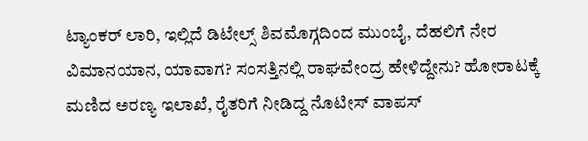ಟ್ಯಾಂಕರ್ ಲಾರಿ, ಇಲ್ಲಿದೆ ಡಿಟೇಲ್ಸ್ ಶಿವಮೊಗ್ಗದಿಂದ ಮುಂಬೈ, ದೆಹಲಿಗೆ ನೇರ ವಿಮಾನಯಾನ, ಯಾವಾಗ? ಸಂಸತ್ತಿನಲ್ಲಿ ರಾಘವೇಂದ್ರ ಹೇಳಿದ್ದೇನು? ಹೋರಾಟಕ್ಕೆ ಮಣಿದ ಅರಣ್ಯ ಇಲಾಖೆ, ರೈತರಿಗೆ ನೀಡಿದ್ದ ನೊಟೀಸ್ ವಾಪಸ್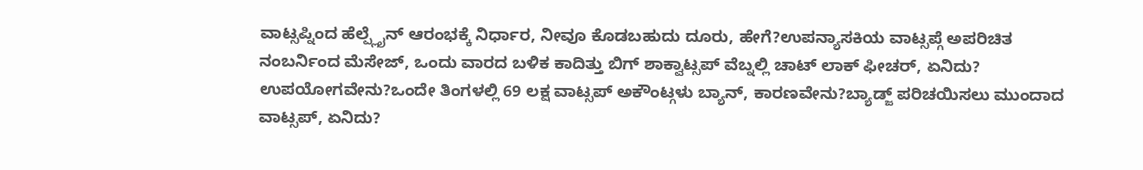ವಾಟ್ಸಪ್ನಿಂದ ಹೆಲ್ಪ್ಲೈನ್ ಆರಂಭಕ್ಕೆ ನಿರ್ಧಾರ, ನೀವೂ ಕೊಡಬಹುದು ದೂರು, ಹೇಗೆ?ಉಪನ್ಯಾಸಕಿಯ ವಾಟ್ಸಪ್ಗೆ ಅಪರಿಚಿತ ನಂಬರ್ನಿಂದ ಮೆಸೇಜ್, ಒಂದು ವಾರದ ಬಳಿಕ ಕಾದಿತ್ತು ಬಿಗ್ ಶಾಕ್ವಾಟ್ಸಪ್ ವೆಬ್ನಲ್ಲಿ ಚಾಟ್ ಲಾಕ್ ಫೀಚರ್, ಏನಿದು? ಉಪಯೋಗವೇನು?ಒಂದೇ ತಿಂಗಳಲ್ಲಿ 69 ಲಕ್ಷ ವಾಟ್ಸಪ್ ಅಕೌಂಟ್ಗಳು ಬ್ಯಾನ್, ಕಾರಣವೇನು?ಬ್ಯಾಡ್ಜ್ ಪರಿಚಯಿಸಲು ಮುಂದಾದ ವಾಟ್ಸಪ್, ಏನಿದು?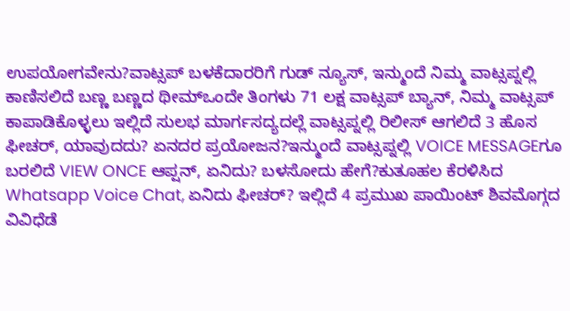ಉಪಯೋಗವೇನು?ವಾಟ್ಸಪ್ ಬಳಕೆದಾರರಿಗೆ ಗುಡ್ ನ್ಯೂಸ್, ಇನ್ಮುಂದೆ ನಿಮ್ಮ ವಾಟ್ಸಪ್ನಲ್ಲಿ ಕಾಣಿಸಲಿದೆ ಬಣ್ಣ ಬಣ್ಣದ ಥೀಮ್ಒಂದೇ ತಿಂಗಳು 71 ಲಕ್ಷ ವಾಟ್ಸಪ್ ಬ್ಯಾನ್, ನಿಮ್ಮ ವಾಟ್ಸಪ್ ಕಾಪಾಡಿಕೊಳ್ಳಲು ಇಲ್ಲಿದೆ ಸುಲಭ ಮಾರ್ಗಸದ್ಯದಲ್ಲೆ ವಾಟ್ಸಪ್ನಲ್ಲಿ ರಿಲೀಸ್ ಆಗಲಿದೆ 3 ಹೊಸ ಫೀಚರ್, ಯಾವುದದು? ಏನದರ ಪ್ರಯೋಜನ?ಇನ್ಮುಂದೆ ವಾಟ್ಸಪ್ನಲ್ಲಿ VOICE MESSAGEಗೂ ಬರಲಿದೆ VIEW ONCE ಆಪ್ಷನ್, ಏನಿದು? ಬಳಸೋದು ಹೇಗೆ?ಕುತೂಹಲ ಕೆರಳಿಸಿದ Whatsapp Voice Chat, ಏನಿದು ಫೀಚರ್? ಇಲ್ಲಿದೆ 4 ಪ್ರಮುಖ ಪಾಯಿಂಟ್ ಶಿವಮೊಗ್ಗದ ವಿವಿಧೆಡೆ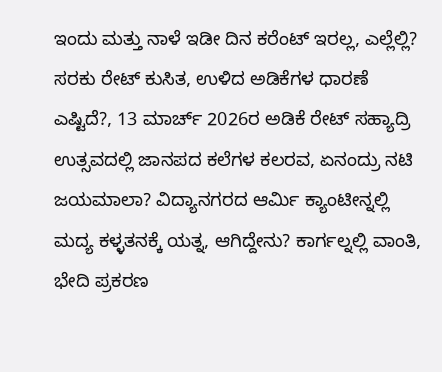ಇಂದು ಮತ್ತು ನಾಳೆ ಇಡೀ ದಿನ ಕರೆಂಟ್ ಇರಲ್ಲ, ಎಲ್ಲೆಲ್ಲಿ? ಸರಕು ರೇಟ್ ಕುಸಿತ, ಉಳಿದ ಅಡಿಕೆಗಳ ಧಾರಣೆ ಎಷ್ಟಿದೆ?, 13 ಮಾರ್ಚ್ 2026ರ ಅಡಿಕೆ ರೇಟ್ ಸಹ್ಯಾದ್ರಿ ಉತ್ಸವದಲ್ಲಿ ಜಾನಪದ ಕಲೆಗಳ ಕಲರವ, ಏನಂದ್ರು ನಟಿ ಜಯಮಾಲಾ? ವಿದ್ಯಾನಗರದ ಆರ್ಮಿ ಕ್ಯಾಂಟೀನ್ನಲ್ಲಿ ಮದ್ಯ ಕಳ್ಳತನಕ್ಕೆ ಯತ್ನ, ಆಗಿದ್ದೇನು? ಕಾರ್ಗಲ್ನಲ್ಲಿ ವಾಂತಿ, ಭೇದಿ ಪ್ರಕರಣ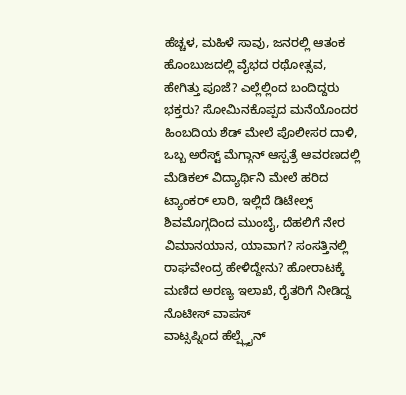ಹೆಚ್ಚಳ, ಮಹಿಳೆ ಸಾವು, ಜನರಲ್ಲಿ ಆತಂಕ ಹೊಂಬುಜದಲ್ಲಿ ವೈಭದ ರಥೋತ್ಸವ, ಹೇಗಿತ್ತು ಪೂಜೆ? ಎಲ್ಲೆಲ್ಲಿಂದ ಬಂದಿದ್ದರು ಭಕ್ತರು? ಸೋಮಿನಕೊಪ್ಪದ ಮನೆಯೊಂದರ ಹಿಂಬದಿಯ ಶೆಡ್ ಮೇಲೆ ಪೊಲೀಸರ ದಾಳಿ, ಒಬ್ಬ ಅರೆಸ್ಟ್ ಮೆಗ್ಗಾನ್ ಆಸ್ಪತ್ರೆ ಆವರಣದಲ್ಲಿ ಮೆಡಿಕಲ್ ವಿದ್ಯಾರ್ಥಿನಿ ಮೇಲೆ ಹರಿದ ಟ್ಯಾಂಕರ್ ಲಾರಿ, ಇಲ್ಲಿದೆ ಡಿಟೇಲ್ಸ್ ಶಿವಮೊಗ್ಗದಿಂದ ಮುಂಬೈ, ದೆಹಲಿಗೆ ನೇರ ವಿಮಾನಯಾನ, ಯಾವಾಗ? ಸಂಸತ್ತಿನಲ್ಲಿ ರಾಘವೇಂದ್ರ ಹೇಳಿದ್ದೇನು? ಹೋರಾಟಕ್ಕೆ ಮಣಿದ ಅರಣ್ಯ ಇಲಾಖೆ, ರೈತರಿಗೆ ನೀಡಿದ್ದ ನೊಟೀಸ್ ವಾಪಸ್
ವಾಟ್ಸಪ್ನಿಂದ ಹೆಲ್ಪ್ಲೈನ್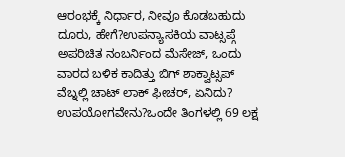ಆರಂಭಕ್ಕೆ ನಿರ್ಧಾರ, ನೀವೂ ಕೊಡಬಹುದು ದೂರು, ಹೇಗೆ?ಉಪನ್ಯಾಸಕಿಯ ವಾಟ್ಸಪ್ಗೆ ಅಪರಿಚಿತ ನಂಬರ್ನಿಂದ ಮೆಸೇಜ್, ಒಂದು ವಾರದ ಬಳಿಕ ಕಾದಿತ್ತು ಬಿಗ್ ಶಾಕ್ವಾಟ್ಸಪ್ ವೆಬ್ನಲ್ಲಿ ಚಾಟ್ ಲಾಕ್ ಫೀಚರ್, ಏನಿದು? ಉಪಯೋಗವೇನು?ಒಂದೇ ತಿಂಗಳಲ್ಲಿ 69 ಲಕ್ಷ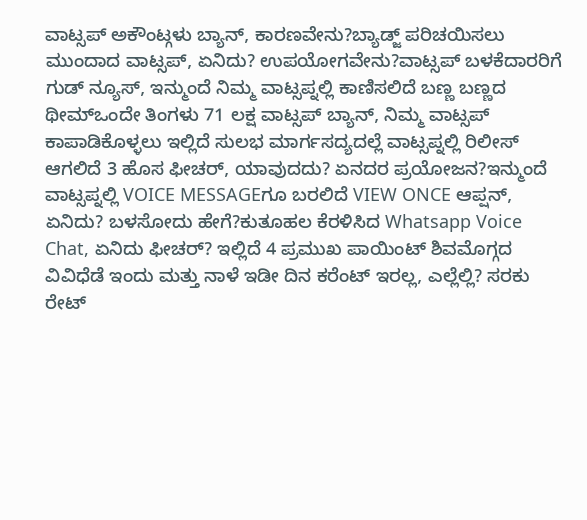ವಾಟ್ಸಪ್ ಅಕೌಂಟ್ಗಳು ಬ್ಯಾನ್, ಕಾರಣವೇನು?ಬ್ಯಾಡ್ಜ್ ಪರಿಚಯಿಸಲು ಮುಂದಾದ ವಾಟ್ಸಪ್, ಏನಿದು? ಉಪಯೋಗವೇನು?ವಾಟ್ಸಪ್ ಬಳಕೆದಾರರಿಗೆ ಗುಡ್ ನ್ಯೂಸ್, ಇನ್ಮುಂದೆ ನಿಮ್ಮ ವಾಟ್ಸಪ್ನಲ್ಲಿ ಕಾಣಿಸಲಿದೆ ಬಣ್ಣ ಬಣ್ಣದ ಥೀಮ್ಒಂದೇ ತಿಂಗಳು 71 ಲಕ್ಷ ವಾಟ್ಸಪ್ ಬ್ಯಾನ್, ನಿಮ್ಮ ವಾಟ್ಸಪ್ ಕಾಪಾಡಿಕೊಳ್ಳಲು ಇಲ್ಲಿದೆ ಸುಲಭ ಮಾರ್ಗಸದ್ಯದಲ್ಲೆ ವಾಟ್ಸಪ್ನಲ್ಲಿ ರಿಲೀಸ್ ಆಗಲಿದೆ 3 ಹೊಸ ಫೀಚರ್, ಯಾವುದದು? ಏನದರ ಪ್ರಯೋಜನ?ಇನ್ಮುಂದೆ ವಾಟ್ಸಪ್ನಲ್ಲಿ VOICE MESSAGEಗೂ ಬರಲಿದೆ VIEW ONCE ಆಪ್ಷನ್, ಏನಿದು? ಬಳಸೋದು ಹೇಗೆ?ಕುತೂಹಲ ಕೆರಳಿಸಿದ Whatsapp Voice Chat, ಏನಿದು ಫೀಚರ್? ಇಲ್ಲಿದೆ 4 ಪ್ರಮುಖ ಪಾಯಿಂಟ್ ಶಿವಮೊಗ್ಗದ ವಿವಿಧೆಡೆ ಇಂದು ಮತ್ತು ನಾಳೆ ಇಡೀ ದಿನ ಕರೆಂಟ್ ಇರಲ್ಲ, ಎಲ್ಲೆಲ್ಲಿ? ಸರಕು ರೇಟ್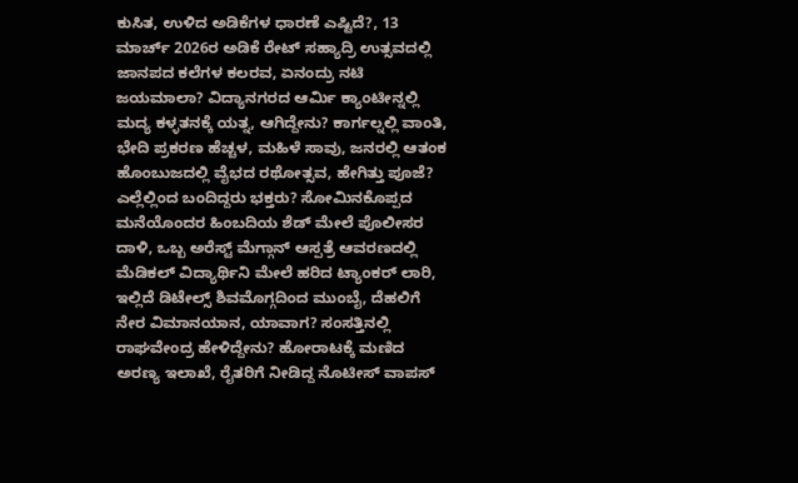ಕುಸಿತ, ಉಳಿದ ಅಡಿಕೆಗಳ ಧಾರಣೆ ಎಷ್ಟಿದೆ?, 13 ಮಾರ್ಚ್ 2026ರ ಅಡಿಕೆ ರೇಟ್ ಸಹ್ಯಾದ್ರಿ ಉತ್ಸವದಲ್ಲಿ ಜಾನಪದ ಕಲೆಗಳ ಕಲರವ, ಏನಂದ್ರು ನಟಿ ಜಯಮಾಲಾ? ವಿದ್ಯಾನಗರದ ಆರ್ಮಿ ಕ್ಯಾಂಟೀನ್ನಲ್ಲಿ ಮದ್ಯ ಕಳ್ಳತನಕ್ಕೆ ಯತ್ನ, ಆಗಿದ್ದೇನು? ಕಾರ್ಗಲ್ನಲ್ಲಿ ವಾಂತಿ, ಭೇದಿ ಪ್ರಕರಣ ಹೆಚ್ಚಳ, ಮಹಿಳೆ ಸಾವು, ಜನರಲ್ಲಿ ಆತಂಕ ಹೊಂಬುಜದಲ್ಲಿ ವೈಭದ ರಥೋತ್ಸವ, ಹೇಗಿತ್ತು ಪೂಜೆ? ಎಲ್ಲೆಲ್ಲಿಂದ ಬಂದಿದ್ದರು ಭಕ್ತರು? ಸೋಮಿನಕೊಪ್ಪದ ಮನೆಯೊಂದರ ಹಿಂಬದಿಯ ಶೆಡ್ ಮೇಲೆ ಪೊಲೀಸರ ದಾಳಿ, ಒಬ್ಬ ಅರೆಸ್ಟ್ ಮೆಗ್ಗಾನ್ ಆಸ್ಪತ್ರೆ ಆವರಣದಲ್ಲಿ ಮೆಡಿಕಲ್ ವಿದ್ಯಾರ್ಥಿನಿ ಮೇಲೆ ಹರಿದ ಟ್ಯಾಂಕರ್ ಲಾರಿ, ಇಲ್ಲಿದೆ ಡಿಟೇಲ್ಸ್ ಶಿವಮೊಗ್ಗದಿಂದ ಮುಂಬೈ, ದೆಹಲಿಗೆ ನೇರ ವಿಮಾನಯಾನ, ಯಾವಾಗ? ಸಂಸತ್ತಿನಲ್ಲಿ ರಾಘವೇಂದ್ರ ಹೇಳಿದ್ದೇನು? ಹೋರಾಟಕ್ಕೆ ಮಣಿದ ಅರಣ್ಯ ಇಲಾಖೆ, ರೈತರಿಗೆ ನೀಡಿದ್ದ ನೊಟೀಸ್ ವಾಪಸ್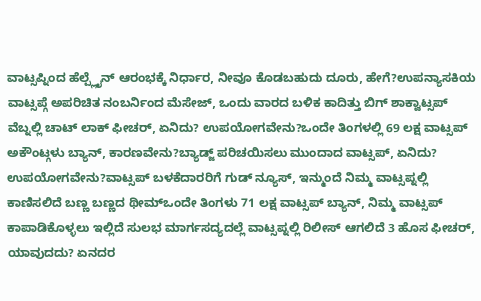ವಾಟ್ಸಪ್ನಿಂದ ಹೆಲ್ಪ್ಲೈನ್ ಆರಂಭಕ್ಕೆ ನಿರ್ಧಾರ, ನೀವೂ ಕೊಡಬಹುದು ದೂರು, ಹೇಗೆ?ಉಪನ್ಯಾಸಕಿಯ ವಾಟ್ಸಪ್ಗೆ ಅಪರಿಚಿತ ನಂಬರ್ನಿಂದ ಮೆಸೇಜ್, ಒಂದು ವಾರದ ಬಳಿಕ ಕಾದಿತ್ತು ಬಿಗ್ ಶಾಕ್ವಾಟ್ಸಪ್ ವೆಬ್ನಲ್ಲಿ ಚಾಟ್ ಲಾಕ್ ಫೀಚರ್, ಏನಿದು? ಉಪಯೋಗವೇನು?ಒಂದೇ ತಿಂಗಳಲ್ಲಿ 69 ಲಕ್ಷ ವಾಟ್ಸಪ್ ಅಕೌಂಟ್ಗಳು ಬ್ಯಾನ್, ಕಾರಣವೇನು?ಬ್ಯಾಡ್ಜ್ ಪರಿಚಯಿಸಲು ಮುಂದಾದ ವಾಟ್ಸಪ್, ಏನಿದು? ಉಪಯೋಗವೇನು?ವಾಟ್ಸಪ್ ಬಳಕೆದಾರರಿಗೆ ಗುಡ್ ನ್ಯೂಸ್, ಇನ್ಮುಂದೆ ನಿಮ್ಮ ವಾಟ್ಸಪ್ನಲ್ಲಿ ಕಾಣಿಸಲಿದೆ ಬಣ್ಣ ಬಣ್ಣದ ಥೀಮ್ಒಂದೇ ತಿಂಗಳು 71 ಲಕ್ಷ ವಾಟ್ಸಪ್ ಬ್ಯಾನ್, ನಿಮ್ಮ ವಾಟ್ಸಪ್ ಕಾಪಾಡಿಕೊಳ್ಳಲು ಇಲ್ಲಿದೆ ಸುಲಭ ಮಾರ್ಗಸದ್ಯದಲ್ಲೆ ವಾಟ್ಸಪ್ನಲ್ಲಿ ರಿಲೀಸ್ ಆಗಲಿದೆ 3 ಹೊಸ ಫೀಚರ್, ಯಾವುದದು? ಏನದರ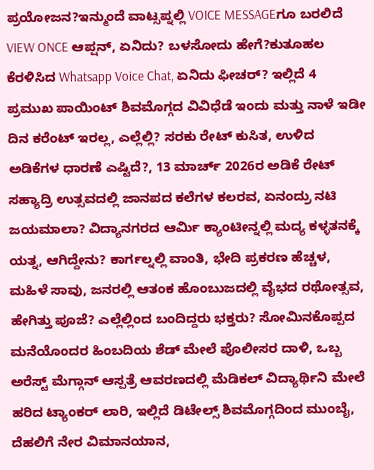ಪ್ರಯೋಜನ?ಇನ್ಮುಂದೆ ವಾಟ್ಸಪ್ನಲ್ಲಿ VOICE MESSAGEಗೂ ಬರಲಿದೆ VIEW ONCE ಆಪ್ಷನ್, ಏನಿದು? ಬಳಸೋದು ಹೇಗೆ?ಕುತೂಹಲ ಕೆರಳಿಸಿದ Whatsapp Voice Chat, ಏನಿದು ಫೀಚರ್? ಇಲ್ಲಿದೆ 4 ಪ್ರಮುಖ ಪಾಯಿಂಟ್ ಶಿವಮೊಗ್ಗದ ವಿವಿಧೆಡೆ ಇಂದು ಮತ್ತು ನಾಳೆ ಇಡೀ ದಿನ ಕರೆಂಟ್ ಇರಲ್ಲ, ಎಲ್ಲೆಲ್ಲಿ? ಸರಕು ರೇಟ್ ಕುಸಿತ, ಉಳಿದ ಅಡಿಕೆಗಳ ಧಾರಣೆ ಎಷ್ಟಿದೆ?, 13 ಮಾರ್ಚ್ 2026ರ ಅಡಿಕೆ ರೇಟ್ ಸಹ್ಯಾದ್ರಿ ಉತ್ಸವದಲ್ಲಿ ಜಾನಪದ ಕಲೆಗಳ ಕಲರವ, ಏನಂದ್ರು ನಟಿ ಜಯಮಾಲಾ? ವಿದ್ಯಾನಗರದ ಆರ್ಮಿ ಕ್ಯಾಂಟೀನ್ನಲ್ಲಿ ಮದ್ಯ ಕಳ್ಳತನಕ್ಕೆ ಯತ್ನ, ಆಗಿದ್ದೇನು? ಕಾರ್ಗಲ್ನಲ್ಲಿ ವಾಂತಿ, ಭೇದಿ ಪ್ರಕರಣ ಹೆಚ್ಚಳ, ಮಹಿಳೆ ಸಾವು, ಜನರಲ್ಲಿ ಆತಂಕ ಹೊಂಬುಜದಲ್ಲಿ ವೈಭದ ರಥೋತ್ಸವ, ಹೇಗಿತ್ತು ಪೂಜೆ? ಎಲ್ಲೆಲ್ಲಿಂದ ಬಂದಿದ್ದರು ಭಕ್ತರು? ಸೋಮಿನಕೊಪ್ಪದ ಮನೆಯೊಂದರ ಹಿಂಬದಿಯ ಶೆಡ್ ಮೇಲೆ ಪೊಲೀಸರ ದಾಳಿ, ಒಬ್ಬ ಅರೆಸ್ಟ್ ಮೆಗ್ಗಾನ್ ಆಸ್ಪತ್ರೆ ಆವರಣದಲ್ಲಿ ಮೆಡಿಕಲ್ ವಿದ್ಯಾರ್ಥಿನಿ ಮೇಲೆ ಹರಿದ ಟ್ಯಾಂಕರ್ ಲಾರಿ, ಇಲ್ಲಿದೆ ಡಿಟೇಲ್ಸ್ ಶಿವಮೊಗ್ಗದಿಂದ ಮುಂಬೈ, ದೆಹಲಿಗೆ ನೇರ ವಿಮಾನಯಾನ,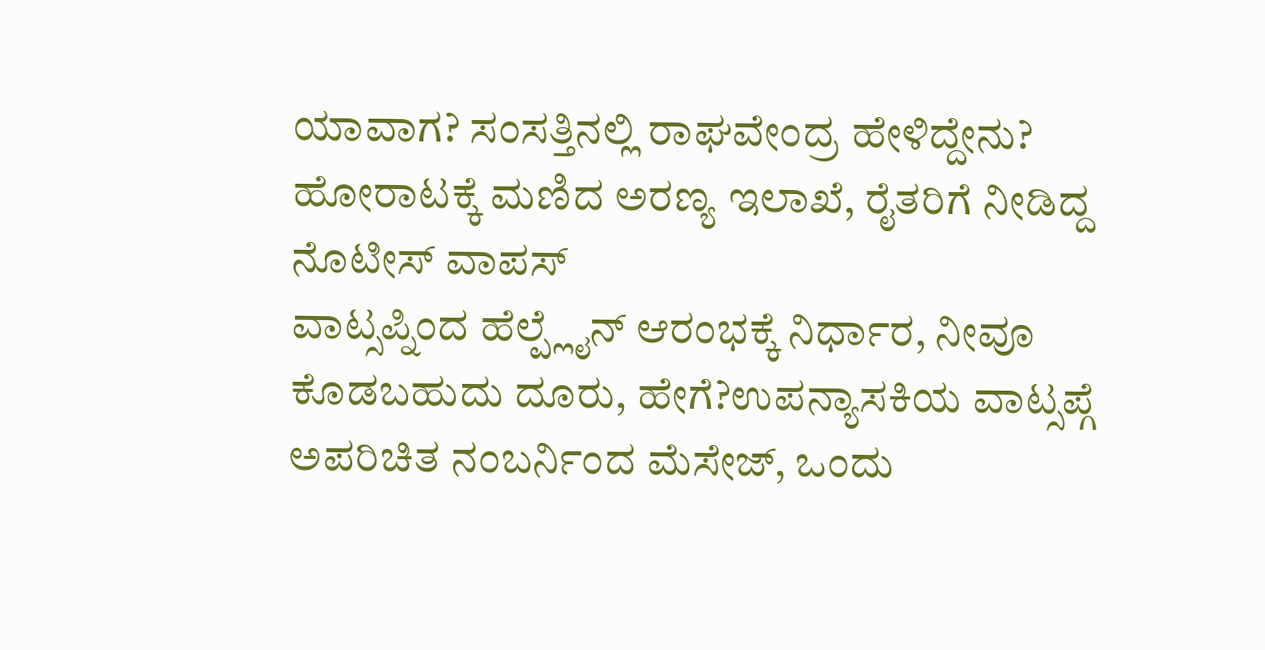ಯಾವಾಗ? ಸಂಸತ್ತಿನಲ್ಲಿ ರಾಘವೇಂದ್ರ ಹೇಳಿದ್ದೇನು? ಹೋರಾಟಕ್ಕೆ ಮಣಿದ ಅರಣ್ಯ ಇಲಾಖೆ, ರೈತರಿಗೆ ನೀಡಿದ್ದ ನೊಟೀಸ್ ವಾಪಸ್
ವಾಟ್ಸಪ್ನಿಂದ ಹೆಲ್ಪ್ಲೈನ್ ಆರಂಭಕ್ಕೆ ನಿರ್ಧಾರ, ನೀವೂ ಕೊಡಬಹುದು ದೂರು, ಹೇಗೆ?ಉಪನ್ಯಾಸಕಿಯ ವಾಟ್ಸಪ್ಗೆ ಅಪರಿಚಿತ ನಂಬರ್ನಿಂದ ಮೆಸೇಜ್, ಒಂದು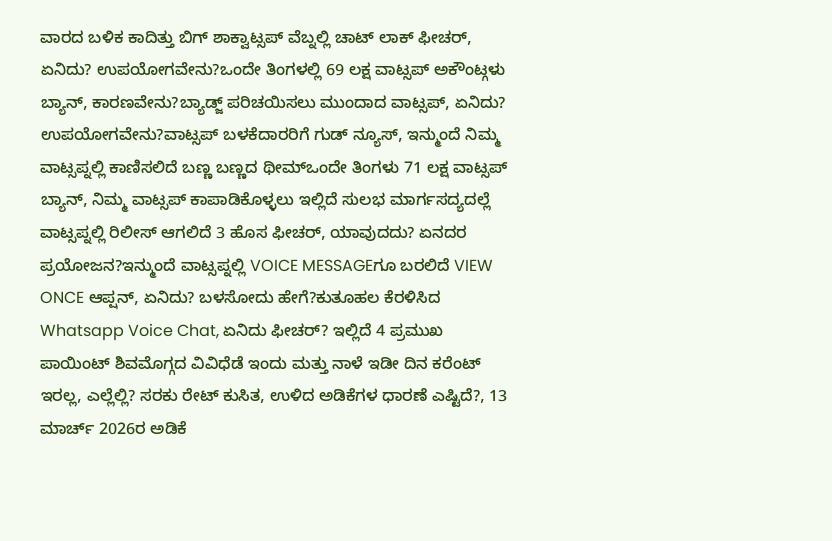ವಾರದ ಬಳಿಕ ಕಾದಿತ್ತು ಬಿಗ್ ಶಾಕ್ವಾಟ್ಸಪ್ ವೆಬ್ನಲ್ಲಿ ಚಾಟ್ ಲಾಕ್ ಫೀಚರ್, ಏನಿದು? ಉಪಯೋಗವೇನು?ಒಂದೇ ತಿಂಗಳಲ್ಲಿ 69 ಲಕ್ಷ ವಾಟ್ಸಪ್ ಅಕೌಂಟ್ಗಳು ಬ್ಯಾನ್, ಕಾರಣವೇನು?ಬ್ಯಾಡ್ಜ್ ಪರಿಚಯಿಸಲು ಮುಂದಾದ ವಾಟ್ಸಪ್, ಏನಿದು? ಉಪಯೋಗವೇನು?ವಾಟ್ಸಪ್ ಬಳಕೆದಾರರಿಗೆ ಗುಡ್ ನ್ಯೂಸ್, ಇನ್ಮುಂದೆ ನಿಮ್ಮ ವಾಟ್ಸಪ್ನಲ್ಲಿ ಕಾಣಿಸಲಿದೆ ಬಣ್ಣ ಬಣ್ಣದ ಥೀಮ್ಒಂದೇ ತಿಂಗಳು 71 ಲಕ್ಷ ವಾಟ್ಸಪ್ ಬ್ಯಾನ್, ನಿಮ್ಮ ವಾಟ್ಸಪ್ ಕಾಪಾಡಿಕೊಳ್ಳಲು ಇಲ್ಲಿದೆ ಸುಲಭ ಮಾರ್ಗಸದ್ಯದಲ್ಲೆ ವಾಟ್ಸಪ್ನಲ್ಲಿ ರಿಲೀಸ್ ಆಗಲಿದೆ 3 ಹೊಸ ಫೀಚರ್, ಯಾವುದದು? ಏನದರ ಪ್ರಯೋಜನ?ಇನ್ಮುಂದೆ ವಾಟ್ಸಪ್ನಲ್ಲಿ VOICE MESSAGEಗೂ ಬರಲಿದೆ VIEW ONCE ಆಪ್ಷನ್, ಏನಿದು? ಬಳಸೋದು ಹೇಗೆ?ಕುತೂಹಲ ಕೆರಳಿಸಿದ Whatsapp Voice Chat, ಏನಿದು ಫೀಚರ್? ಇಲ್ಲಿದೆ 4 ಪ್ರಮುಖ ಪಾಯಿಂಟ್ ಶಿವಮೊಗ್ಗದ ವಿವಿಧೆಡೆ ಇಂದು ಮತ್ತು ನಾಳೆ ಇಡೀ ದಿನ ಕರೆಂಟ್ ಇರಲ್ಲ, ಎಲ್ಲೆಲ್ಲಿ? ಸರಕು ರೇಟ್ ಕುಸಿತ, ಉಳಿದ ಅಡಿಕೆಗಳ ಧಾರಣೆ ಎಷ್ಟಿದೆ?, 13 ಮಾರ್ಚ್ 2026ರ ಅಡಿಕೆ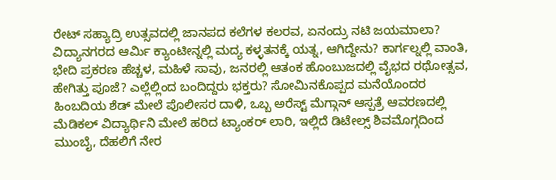ರೇಟ್ ಸಹ್ಯಾದ್ರಿ ಉತ್ಸವದಲ್ಲಿ ಜಾನಪದ ಕಲೆಗಳ ಕಲರವ, ಏನಂದ್ರು ನಟಿ ಜಯಮಾಲಾ? ವಿದ್ಯಾನಗರದ ಆರ್ಮಿ ಕ್ಯಾಂಟೀನ್ನಲ್ಲಿ ಮದ್ಯ ಕಳ್ಳತನಕ್ಕೆ ಯತ್ನ, ಆಗಿದ್ದೇನು? ಕಾರ್ಗಲ್ನಲ್ಲಿ ವಾಂತಿ, ಭೇದಿ ಪ್ರಕರಣ ಹೆಚ್ಚಳ, ಮಹಿಳೆ ಸಾವು, ಜನರಲ್ಲಿ ಆತಂಕ ಹೊಂಬುಜದಲ್ಲಿ ವೈಭದ ರಥೋತ್ಸವ, ಹೇಗಿತ್ತು ಪೂಜೆ? ಎಲ್ಲೆಲ್ಲಿಂದ ಬಂದಿದ್ದರು ಭಕ್ತರು? ಸೋಮಿನಕೊಪ್ಪದ ಮನೆಯೊಂದರ ಹಿಂಬದಿಯ ಶೆಡ್ ಮೇಲೆ ಪೊಲೀಸರ ದಾಳಿ, ಒಬ್ಬ ಅರೆಸ್ಟ್ ಮೆಗ್ಗಾನ್ ಆಸ್ಪತ್ರೆ ಆವರಣದಲ್ಲಿ ಮೆಡಿಕಲ್ ವಿದ್ಯಾರ್ಥಿನಿ ಮೇಲೆ ಹರಿದ ಟ್ಯಾಂಕರ್ ಲಾರಿ, ಇಲ್ಲಿದೆ ಡಿಟೇಲ್ಸ್ ಶಿವಮೊಗ್ಗದಿಂದ ಮುಂಬೈ, ದೆಹಲಿಗೆ ನೇರ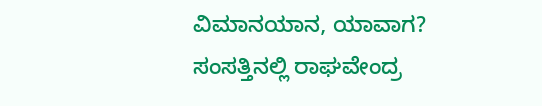ವಿಮಾನಯಾನ, ಯಾವಾಗ? ಸಂಸತ್ತಿನಲ್ಲಿ ರಾಘವೇಂದ್ರ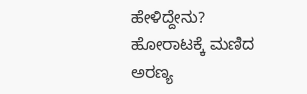ಹೇಳಿದ್ದೇನು? ಹೋರಾಟಕ್ಕೆ ಮಣಿದ ಅರಣ್ಯ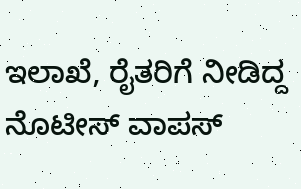ಇಲಾಖೆ, ರೈತರಿಗೆ ನೀಡಿದ್ದ ನೊಟೀಸ್ ವಾಪಸ್